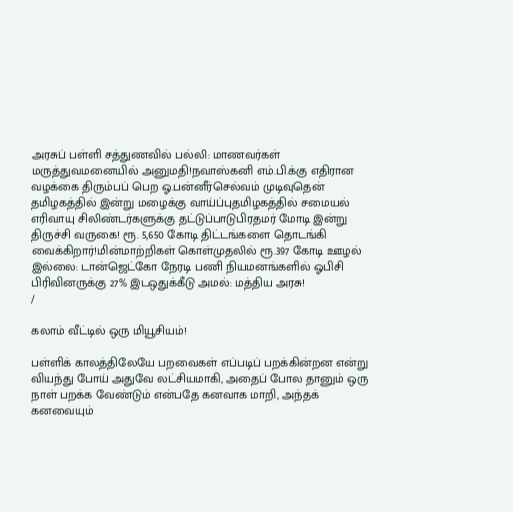அரசுப் பள்ளி சத்துணவில் பல்லி: மாணவர்கள் மருத்துவமனையில் அனுமதி!நவாஸ்கனி எம்.பி.க்கு எதிரான வழக்கை திரும்பப் பெற ஓ.பன்னீர்செல்வம் முடிவுதென் தமிழகத்தில் இன்று மழைக்கு வாய்ப்புதமிழகத்தில் சமையல் எரிவாயு சிலிண்டர்களுக்கு தட்டுப்பாடுபிரதமர் மோடி இன்று திருச்சி வருகை! ரூ. 5,650 கோடி திட்டங்களை தொடங்கி வைக்கிறார்!மின்மாற்றிகள் கொள்முதலில் ரூ.397 கோடி ஊழல் இல்லை: டான்ஜெட்கோ நேரடி பணி நியமனங்களில் ஓபிசி பிரிவினருக்கு 27% இடஒதுக்கீடு அமல்: மத்திய அரசு!
/

கலாம் வீட்டில் ஒரு மியூசியம்!

பள்ளிக் காலத்திலேயே பறவைகள் எப்படிப் பறக்கின்றன என்று வியந்து போய் அதுவே லட்சியமாகி, அதைப் போல தானும் ஒரு நாள் பறக்க வேண்டும் என்பதே கனவாக மாறி, அந்தக் கனவையும்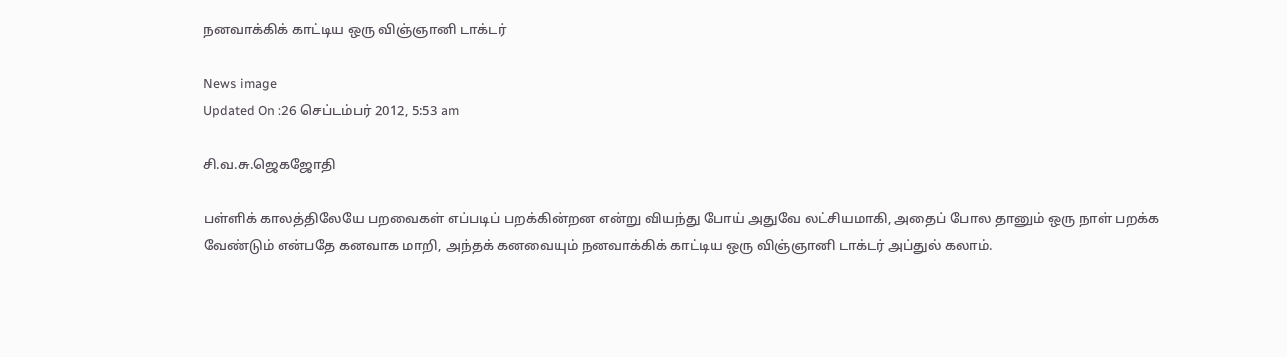நனவாக்கிக் காட்டிய ஒரு விஞ்ஞானி டாக்டர்

News image
Updated On :26 செப்டம்பர் 2012, 5:53 am

சி.வ.சு.ஜெகஜோதி

பள்ளிக் காலத்திலேயே பறவைகள் எப்படிப் பறக்கின்றன என்று வியந்து போய் அதுவே லட்சியமாகி, அதைப் போல தானும் ஒரு நாள் பறக்க வேண்டும் என்பதே கனவாக மாறி, அந்தக் கனவையும் நனவாக்கிக் காட்டிய ஒரு விஞ்ஞானி டாக்டர் அப்துல் கலாம்.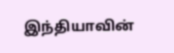இந்தியாவின்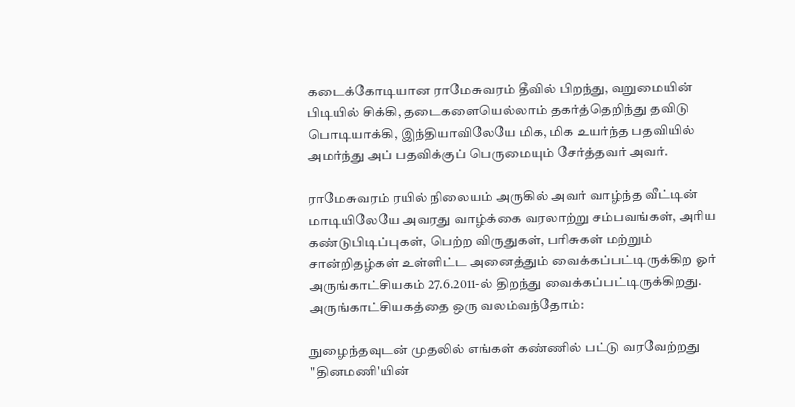கடைக்கோடியான ராமேசுவரம் தீவில் பிறந்து, வறுமையின் பிடியில் சிக்கி, தடைகளையெல்லாம் தகர்த்தெறிந்து தவிடு பொடியாக்கி, இந்தியாவிலேயே மிக, மிக உயர்ந்த பதவியில் அமர்ந்து அப் பதவிக்குப் பெருமையும் சேர்த்தவர் அவர்.

ராமேசுவரம் ரயில் நிலையம் அருகில் அவர் வாழ்ந்த வீட்டின் மாடியிலேயே அவரது வாழ்க்கை வரலாற்று சம்பவங்கள், அரிய கண்டுபிடிப்புகள், பெற்ற விருதுகள், பரிசுகள் மற்றும் சான்றிதழ்கள் உள்ளிட்ட அனைத்தும் வைக்கப்பட்டிருக்கிற ஓர் அருங்காட்சியகம் 27.6.2011-ல் திறந்து வைக்கப்பட்டிருக்கிறது. அருங்காட்சியகத்தை ஒரு வலம்வந்தோம்:

நுழைந்தவுடன் முதலில் எங்கள் கண்ணில் பட்டு வரவேற்றது "தினமணி'யின்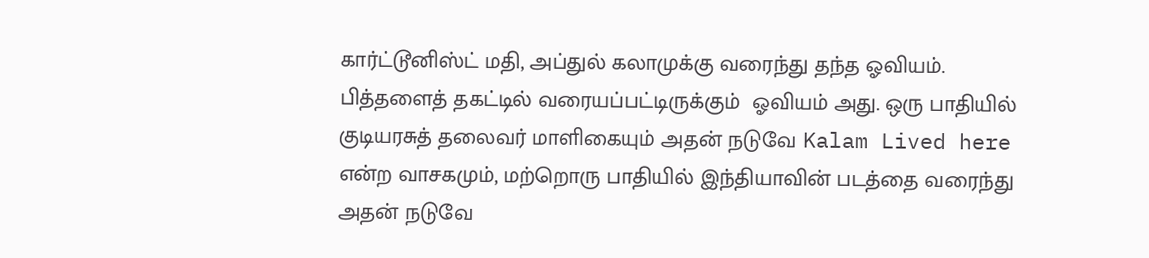கார்ட்டூனிஸ்ட் மதி, அப்துல் கலாமுக்கு வரைந்து தந்த ஓவியம். பித்தளைத் தகட்டில் வரையப்பட்டிருக்கும்  ஓவியம் அது. ஒரு பாதியில் குடியரசுத் தலைவர் மாளிகையும் அதன் நடுவே Kalam Lived here என்ற வாசகமும், மற்றொரு பாதியில் இந்தியாவின் படத்தை வரைந்து அதன் நடுவே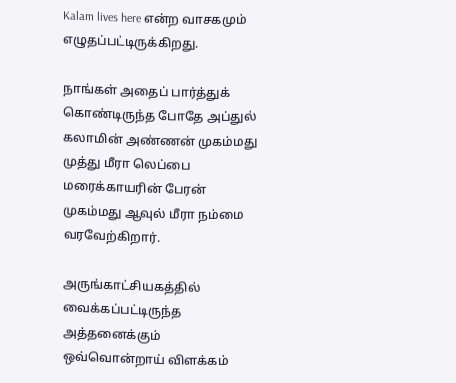Kalam lives here என்ற வாசகமும் எழுதப்பட்டிருக்கிறது.

நாங்கள் அதைப் பார்த்துக் கொண்டிருந்த போதே அப்துல் கலாமின் அண்ணன் முகம்மது முத்து மீரா லெப்பை மரைக்காயரின் பேரன் முகம்மது ஆவுல் மீரா நம்மை வரவேற்கிறார்.

அருங்காட்சியகத்தில்  வைக்கப்பட்டிருந்த அத்தனைக்கும் ஒவ்வொன்றாய் விளக்கம்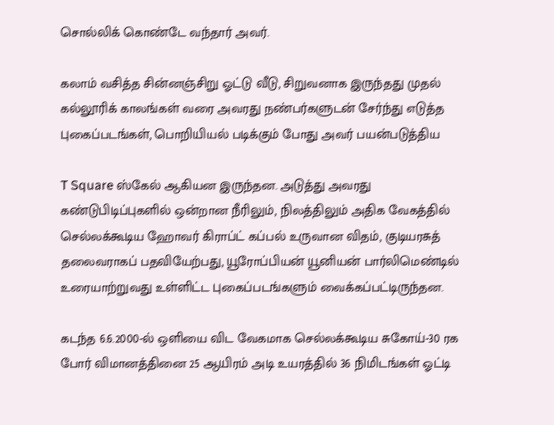சொல்லிக் கொண்டே வந்தார் அவர்.

கலாம் வசித்த சின்னஞ்சிறு ஓட்டு வீடு, சிறுவனாக இருந்தது முதல் கல்லூரிக் காலங்கள் வரை அவரது நண்பர்களுடன் சேர்ந்து எடுத்த புகைப்படங்கள், பொறியியல் படிக்கும் போது அவர் பயன்படுத்திய

T Square ஸ்கேல் ஆகியன இருந்தன. அடுத்து அவரது கண்டுபிடிப்புகளில் ஒன்றான நீரிலும், நிலத்திலும் அதிக வேகத்தில் செல்லக்கூடிய ஹோவர் கிராப்ட் கப்பல் உருவான விதம், குடியரசுத் தலைவராகப் பதவியேற்பது, யூரோப்பியன் யூனியன் பார்லிமெண்டில் உரையாற்றுவது உள்ளிட்ட புகைப்படங்களும் வைக்கப்பட்டிருந்தன.

கடந்த 6.6.2000-ல் ஒளியை விட வேகமாக செல்லக்கூடிய சுகோய்-30 ரக போர் விமானத்தினை 25 ஆயிரம் அடி உயரத்தில் 36 நிமிடங்கள் ஓட்டி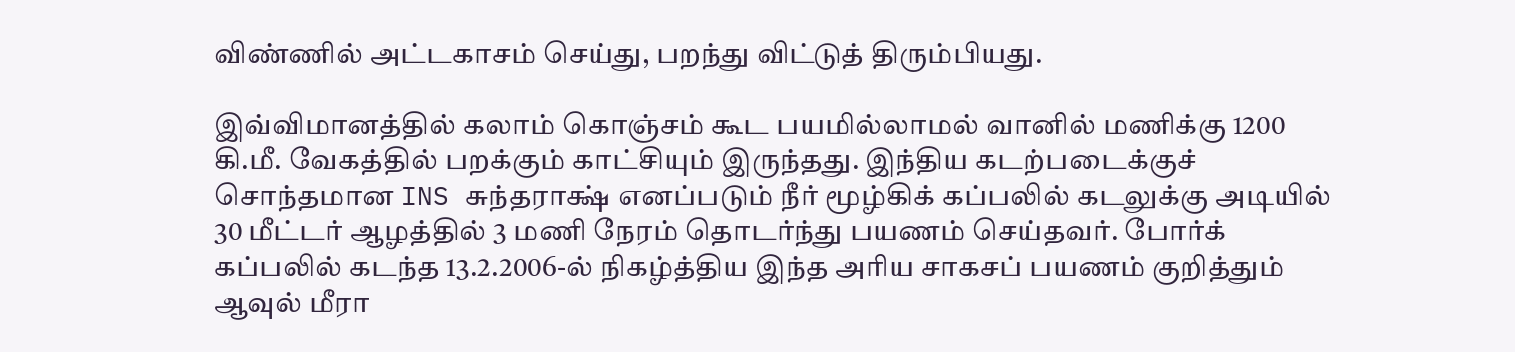விண்ணில் அட்டகாசம் செய்து, பறந்து விட்டுத் திரும்பியது.

இவ்விமானத்தில் கலாம் கொஞ்சம் கூட பயமில்லாமல் வானில் மணிக்கு 1200 கி.மீ. வேகத்தில் பறக்கும் காட்சியும் இருந்தது. இந்திய கடற்படைக்குச் சொந்தமான INS சுந்தராக்ஷ் எனப்படும் நீர் மூழ்கிக் கப்பலில் கடலுக்கு அடியில் 30 மீட்டர் ஆழத்தில் 3 மணி நேரம் தொடர்ந்து பயணம் செய்தவர். போர்க் கப்பலில் கடந்த 13.2.2006-ல் நிகழ்த்திய இந்த அரிய சாகசப் பயணம் குறித்தும் ஆவுல் மீரா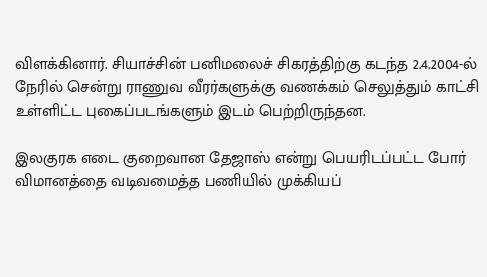விளக்கினார். சியாச்சின் பனிமலைச் சிகரத்திற்கு கடந்த 2.4.2004-ல் நேரில் சென்று ராணுவ வீரர்களுக்கு வணக்கம் செலுத்தும் காட்சி உள்ளிட்ட புகைப்படங்களும் இடம் பெற்றிருந்தன.

இலகுரக எடை குறைவான தேஜாஸ் என்று பெயரிடப்பட்ட போர் விமானத்தை வடிவமைத்த பணியில் முக்கியப்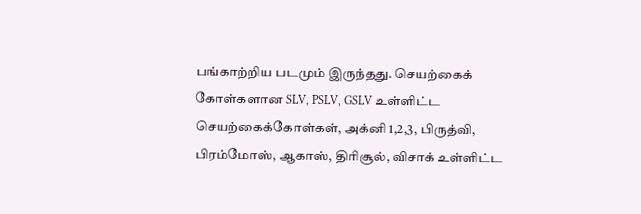பங்காற்றிய படமும் இருந்தது. செயற்கைக் கோள்களான SLV, PSLV, GSLV உள்ளிட்ட செயற்கைக்கோள்கள், அக்னி 1,2,3, பிருத்வி, பிரம்மோஸ், ஆகாஸ், திரிசூல், விசாக் உள்ளிட்ட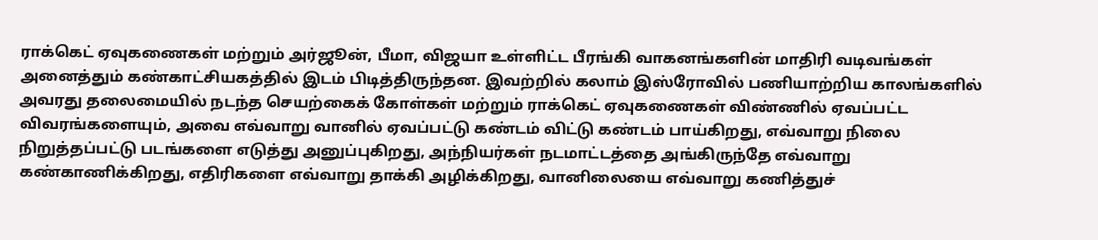ராக்கெட் ஏவுகணைகள் மற்றும் அர்ஜூன், பீமா, விஜயா உள்ளிட்ட பீரங்கி வாகனங்களின் மாதிரி வடிவங்கள் அனைத்தும் கண்காட்சியகத்தில் இடம் பிடித்திருந்தன. இவற்றில் கலாம் இஸ்ரோவில் பணியாற்றிய காலங்களில் அவரது தலைமையில் நடந்த செயற்கைக் கோள்கள் மற்றும் ராக்கெட் ஏவுகணைகள் விண்ணில் ஏவப்பட்ட விவரங்களையும், அவை எவ்வாறு வானில் ஏவப்பட்டு கண்டம் விட்டு கண்டம் பாய்கிறது, எவ்வாறு நிலை நிறுத்தப்பட்டு படங்களை எடுத்து அனுப்புகிறது, அந்நியர்கள் நடமாட்டத்தை அங்கிருந்தே எவ்வாறு கண்காணிக்கிறது, எதிரிகளை எவ்வாறு தாக்கி அழிக்கிறது, வானிலையை எவ்வாறு கணித்துச்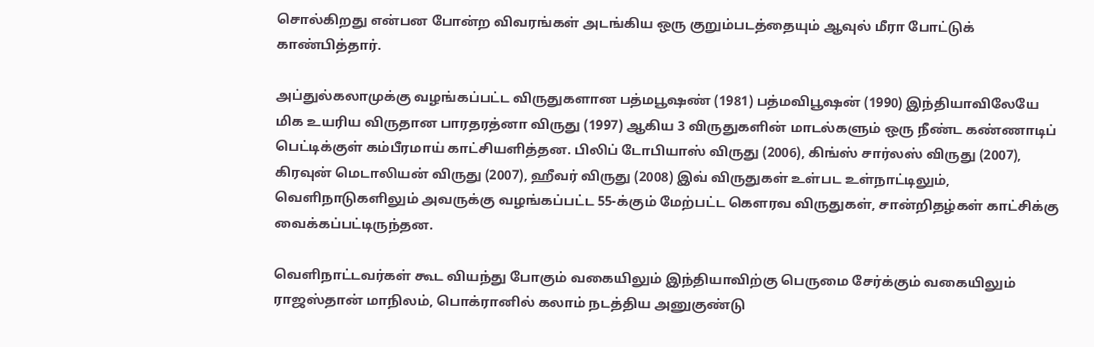சொல்கிறது என்பன போன்ற விவரங்கள் அடங்கிய ஒரு குறும்படத்தையும் ஆவுல் மீரா போட்டுக் காண்பித்தார்.

அப்துல்கலாமுக்கு வழங்கப்பட்ட விருதுகளான பத்மபூஷண் (1981) பத்மவிபூஷன் (1990) இந்தியாவிலேயே மிக உயரிய விருதான பாரதரத்னா விருது (1997) ஆகிய 3 விருதுகளின் மாடல்களும் ஒரு நீண்ட கண்ணாடிப் பெட்டிக்குள் கம்பீரமாய் காட்சியளித்தன. பிலிப் டோபியாஸ் விருது (2006), கிங்ஸ் சார்லஸ் விருது (2007), கிரவுன் மெடாலியன் விருது (2007), ஹீவர் விருது (2008) இவ் விருதுகள் உள்பட உள்நாட்டிலும், வெளிநாடுகளிலும் அவருக்கு வழங்கப்பட்ட 55-க்கும் மேற்பட்ட கௌரவ விருதுகள், சான்றிதழ்கள் காட்சிக்கு வைக்கப்பட்டிருந்தன.

வெளிநாட்டவர்கள் கூட வியந்து போகும் வகையிலும் இந்தியாவிற்கு பெருமை சேர்க்கும் வகையிலும் ராஜஸ்தான் மாநிலம், பொக்ரானில் கலாம் நடத்திய அனுகுண்டு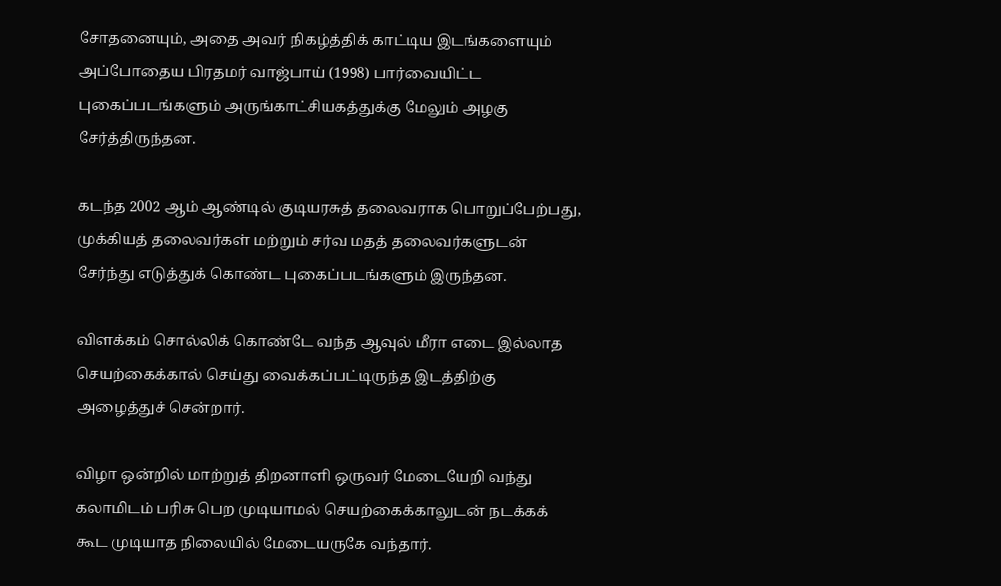சோதனையும், அதை அவர் நிகழ்த்திக் காட்டிய இடங்களையும் அப்போதைய பிரதமர் வாஜ்பாய் (1998) பார்வையிட்ட புகைப்படங்களும் அருங்காட்சியகத்துக்கு மேலும் அழகு சேர்த்திருந்தன.

கடந்த 2002 ஆம் ஆண்டில் குடியரசுத் தலைவராக பொறுப்பேற்பது, முக்கியத் தலைவர்கள் மற்றும் சர்வ மதத் தலைவர்களுடன் சேர்ந்து எடுத்துக் கொண்ட புகைப்படங்களும் இருந்தன.

விளக்கம் சொல்லிக் கொண்டே வந்த ஆவுல் மீரா எடை இல்லாத செயற்கைக்கால் செய்து வைக்கப்பட்டிருந்த இடத்திற்கு அழைத்துச் சென்றார்.

விழா ஒன்றில் மாற்றுத் திறனாளி ஒருவர் மேடையேறி வந்து கலாமிடம் பரிசு பெற முடியாமல் செயற்கைக்காலுடன் நடக்கக் கூட முடியாத நிலையில் மேடையருகே வந்தார்.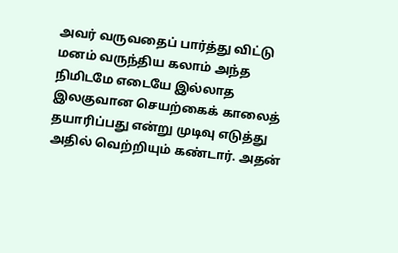அவர் வருவதைப் பார்த்து விட்டு மனம் வருந்திய கலாம் அந்த நிமிடமே எடையே இல்லாத இலகுவான செயற்கைக் காலைத் தயாரிப்பது என்று முடிவு எடுத்து அதில் வெற்றியும் கண்டார். அதன்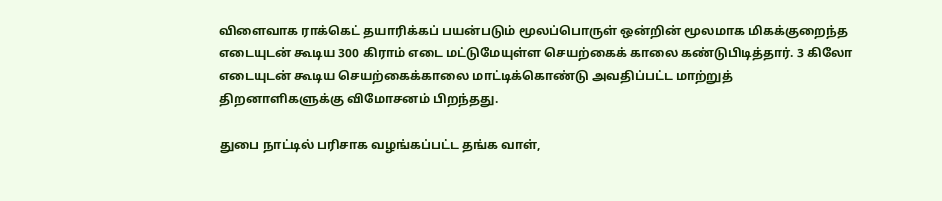விளைவாக ராக்கெட் தயாரிக்கப் பயன்படும் மூலப்பொருள் ஒன்றின் மூலமாக மிகக்குறைந்த எடையுடன் கூடிய 300 கிராம் எடை மட்டுமேயுள்ள செயற்கைக் காலை கண்டுபிடித்தார். 3 கிலோ எடையுடன் கூடிய செயற்கைக்காலை மாட்டிக்கொண்டு அவதிப்பட்ட மாற்றுத் திறனாளிகளுக்கு விமோசனம் பிறந்தது.

துபை நாட்டில் பரிசாக வழங்கப்பட்ட தங்க வாள்,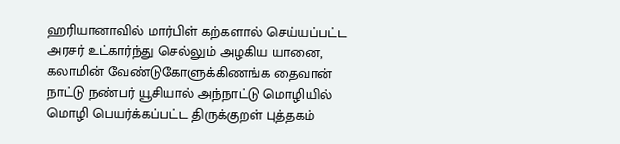ஹரியானாவில் மார்பிள் கற்களால் செய்யப்பட்ட அரசர் உட்கார்ந்து செல்லும் அழகிய யானை, கலாமின் வேண்டுகோளுக்கிணங்க தைவான் நாட்டு நண்பர் யூசியால் அந்நாட்டு மொழியில் மொழி பெயர்க்கப்பட்ட திருக்குறள் புத்தகம்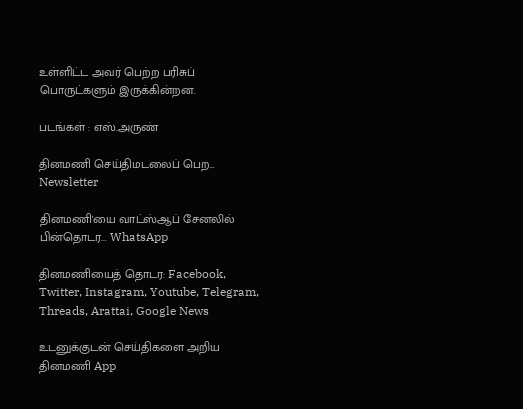உள்ளிட்ட அவர் பெற்ற பரிசுப் பொருட்களும் இருக்கின்றன.

படங்கள் : எஸ்.அருண்

தினமணி செய்திமடலைப் பெற... Newsletter

தினமணி'யை வாட்ஸ்ஆப் சேனலில் பின்தொடர... WhatsApp

தினமணியைத் தொடர: Facebook, Twitter, Instagram, Youtube, Telegram, Threads, Arattai, Google News

உடனுக்குடன் செய்திகளை அறிய தினமணி App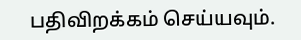பதிவிறக்கம் செய்யவும்.